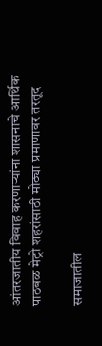आंतरजातीय विवाह करणाऱ्यांना शासनाचे आर्थिक पाठबळ मेट्रो शहरांसाठी मोठ्या प्रमाणावर तरतूद

समाजातील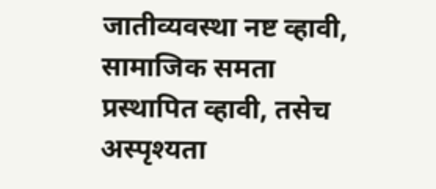जातीव्यवस्था नष्ट व्हावी, सामाजिक समता प्रस्थापित व्हावी, तसेच अस्पृश्यता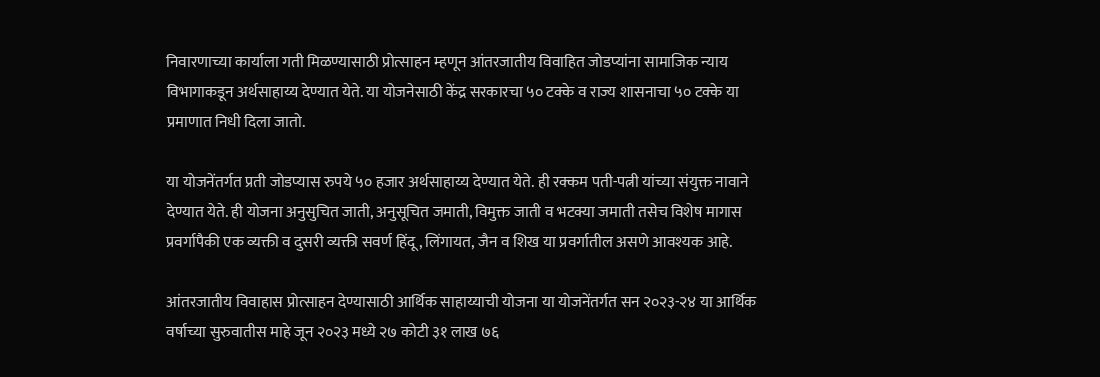निवारणाच्या कार्याला गती मिळण्यासाठी प्रोत्साहन म्हणून आंतरजातीय विवाहित जोडप्यांना सामाजिक न्याय विभागाकडून अर्थसाहाय्य देण्यात येते. या योजनेसाठी केंद्र सरकारचा ५० टक्के व राज्य शासनाचा ५० टक्के या प्रमाणात निधी दिला जातो.

या योजनेंतर्गत प्रती जोडप्यास रुपये ५० हजार अर्थसाहाय्य देण्यात येते. ही रक्कम पती-पत्नी यांच्या संयुक्त नावाने देण्यात येते. ही योजना अनुसुचित जाती, अनुसूचित जमाती, विमुक्त जाती व भटक्या जमाती तसेच विशेष मागास प्रवर्गापैकी एक व्यक्ती व दुसरी व्यक्ती सवर्ण हिंदू, लिंगायत, जैन व शिख या प्रवर्गातील असणे आवश्यक आहे.

आंतरजातीय विवाहास प्रोत्साहन देण्यासाठी आर्थिक साहाय्याची योजना या योजनेंतर्गत सन २०२३-२४ या आर्थिक वर्षाच्या सुरुवातीस माहे जून २०२३ मध्ये २७ कोटी ३१ लाख ७६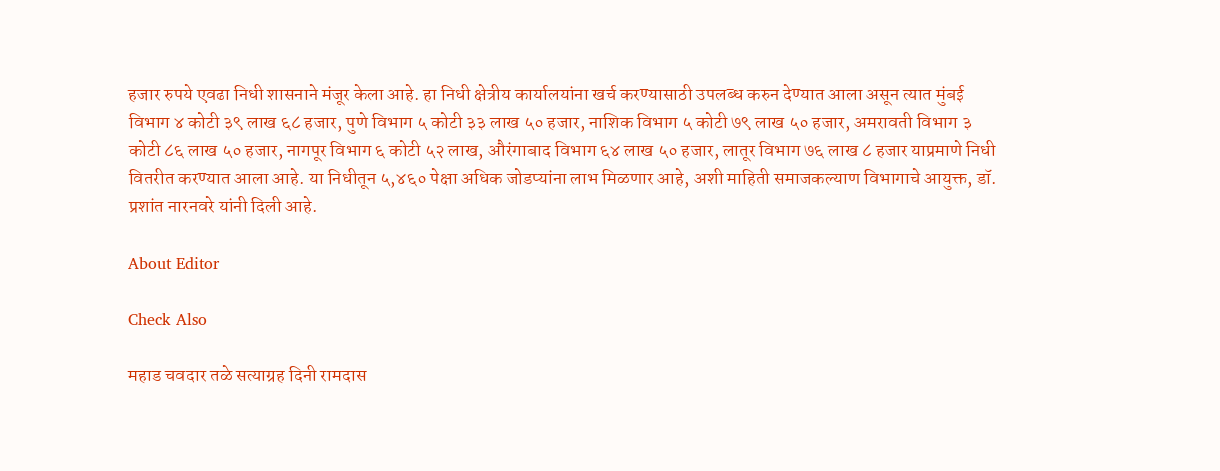हजार रुपये एवढा निधी शासनाने मंजूर केला आहे. हा निधी क्षेत्रीय कार्यालयांना खर्च करण्यासाठी उपलब्ध करुन देण्यात आला असून त्यात मुंबई विभाग ४ कोटी ३९ लाख ६८ हजार, पुणे विभाग ५ कोटी ३३ लाख ५० हजार, नाशिक विभाग ५ कोटी ७९ लाख ५० हजार, अमरावती विभाग ३ कोटी ८६ लाख ५० हजार, नागपूर विभाग ६ कोटी ५२ लाख, औरंगाबाद विभाग ६४ लाख ५० हजार, लातूर विभाग ७६ लाख ८ हजार याप्रमाणे निधी वितरीत करण्यात आला आहे. या निधीतून ५,४६० पेक्षा अधिक जोडप्यांना लाभ मिळणार आहे, अशी माहिती समाजकल्याण विभागाचे आयुक्त, डॉ. प्रशांत नारनवरे यांनी दिली आहे.

About Editor

Check Also

महाड चवदार तळे सत्याग्रह दिनी रामदास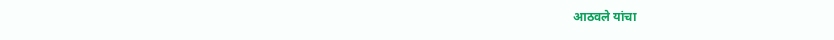आठवले यांचा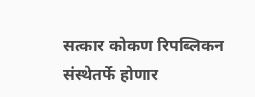सत्कार कोकण रिपब्लिकन संस्थेतर्फे होणार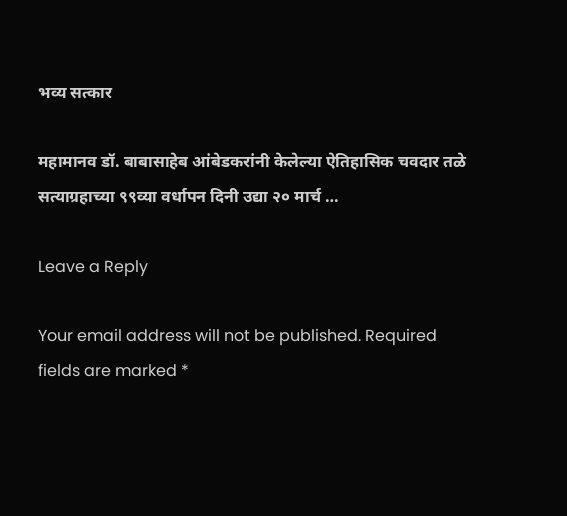भव्य सत्कार

महामानव डॉ. बाबासाहेब आंबेडकरांनी केलेल्या ऐतिहासिक चवदार तळे सत्याग्रहाच्या ९९व्या वर्धापन दिनी उद्या २० मार्च …

Leave a Reply

Your email address will not be published. Required fields are marked *